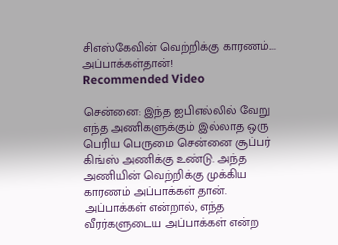சிஎஸ்கேவின் வெற்றிக்கு காரணம்.... அப்பாக்கள்தான்!
Recommended Video

சென்னை: இந்த ஐபிஎல்லில் வேறு எந்த அணிகளுக்கும் இல்லாத ஒரு பெரிய பெருமை சென்னை சூப்பர் கிங்ஸ் அணிக்கு உண்டு. அந்த அணியின் வெற்றிக்கு முக்கிய காரணம் அப்பாக்கள் தான்.
அப்பாக்கள் என்றால், எந்த வீரர்களுடைய அப்பாக்கள் என்ற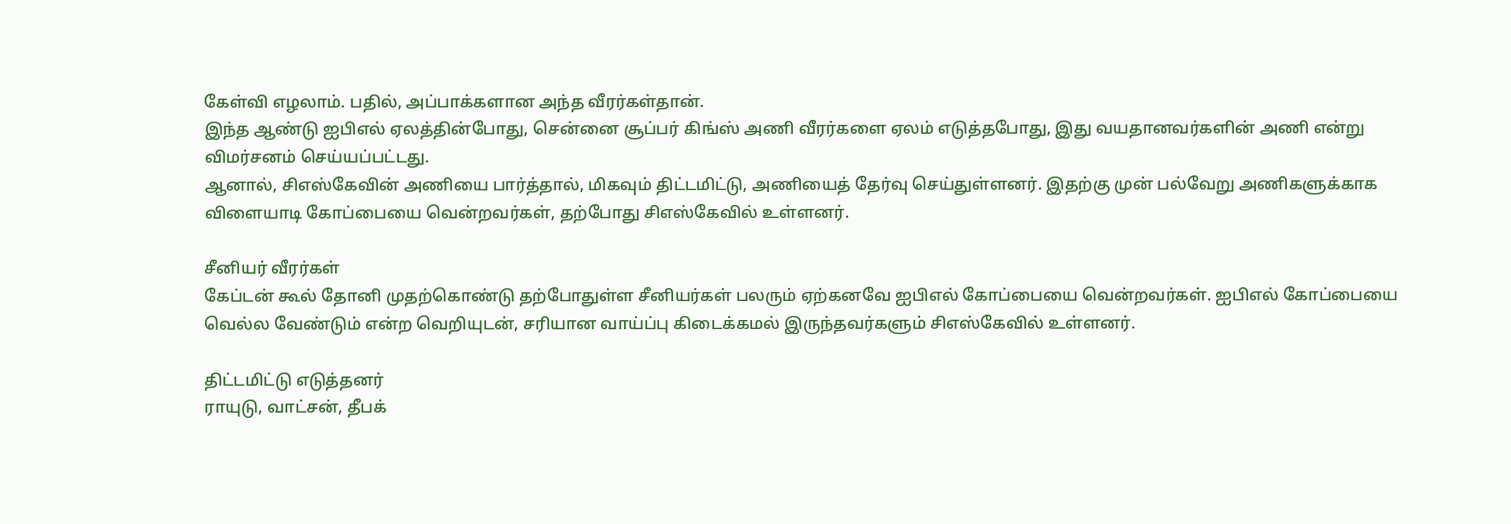கேள்வி எழலாம். பதில், அப்பாக்களான அந்த வீரர்கள்தான்.
இந்த ஆண்டு ஐபிஎல் ஏலத்தின்போது, சென்னை சூப்பர் கிங்ஸ் அணி வீரர்களை ஏலம் எடுத்தபோது, இது வயதானவர்களின் அணி என்று விமர்சனம் செய்யப்பட்டது.
ஆனால், சிஎஸ்கேவின் அணியை பார்த்தால், மிகவும் திட்டமிட்டு, அணியைத் தேர்வு செய்துள்ளனர். இதற்கு முன் பல்வேறு அணிகளுக்காக விளையாடி கோப்பையை வென்றவர்கள், தற்போது சிஎஸ்கேவில் உள்ளனர்.

சீனியர் வீரர்கள்
கேப்டன் கூல் தோனி முதற்கொண்டு தற்போதுள்ள சீனியர்கள் பலரும் ஏற்கனவே ஐபிஎல் கோப்பையை வென்றவர்கள். ஐபிஎல் கோப்பையை வெல்ல வேண்டும் என்ற வெறியுடன், சரியான வாய்ப்பு கிடைக்கமல் இருந்தவர்களும் சிஎஸ்கேவில் உள்ளனர்.

திட்டமிட்டு எடுத்தனர்
ராயுடு, வாட்சன், தீபக்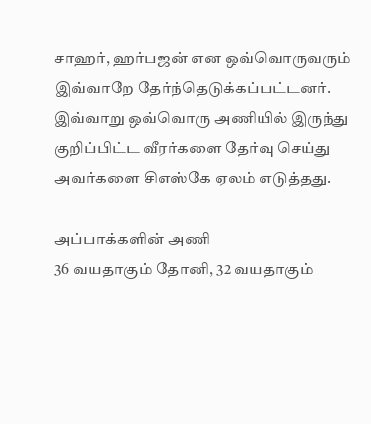சாஹர், ஹர்பஜன் என ஒவ்வொருவரும் இவ்வாறே தேர்ந்தெடுக்கப்பட்டனர். இவ்வாறு ஒவ்வொரு அணியில் இருந்து குறிப்பிட்ட வீரர்களை தேர்வு செய்து அவர்களை சிஎஸ்கே ஏலம் எடுத்தது.

அப்பாக்களின் அணி
36 வயதாகும் தோனி, 32 வயதாகும்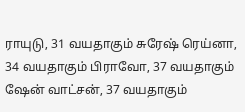ராயுடு, 31 வயதாகும் சுரேஷ் ரெய்னா, 34 வயதாகும் பிராவோ, 37 வயதாகும் ஷேன் வாட்சன், 37 வயதாகும்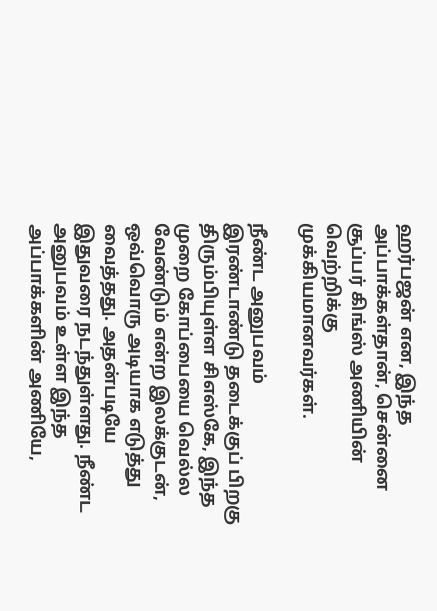ஹர்பஜன் என, இந்த அப்பாக்கள்தான், சென்னை சூப்பர் கிங்ஸ் அணியின் வெற்றிக்கு முக்கியமானவர்கள்.

நீண்ட அனுபவம்
இரண்டாண்டு தடைக்குப் பிறகு திரும்பியுள்ள சிஎஸ்கே, இந்த முறை கோப்பையை வெல்ல வேண்டும் என்ற இலக்குடன், ஒவ்வொரு அடியாக எடுத்து வைத்தது. அதன்படியே இதுவரை நடந்துள்ளது. நீண்ட அனுபவம் உள்ள இந்த அப்பாக்களின் அணியே,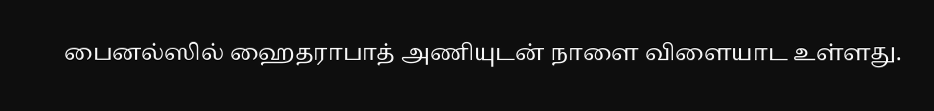பைனல்ஸில் ஹைதராபாத் அணியுடன் நாளை விளையாட உள்ளது.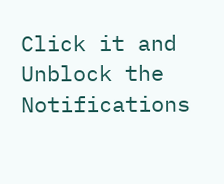Click it and Unblock the Notifications